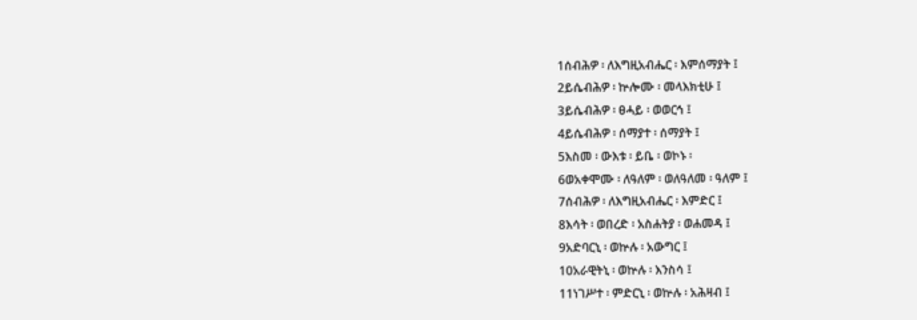1ሰብሕዎ ፡ ለእግዚአብሔር ፡ እምሰማያት ፤
2ይሴብሕዎ ፡ ኵሎሙ ፡ መላእክቲሁ ፤
3ይሴብሕዎ ፡ ፀሓይ ፡ ወወርኅ ፤
4ይሴብሕዎ ፡ ሰማያተ ፡ ሰማያት ፤
5እስመ ፡ ውእቱ ፡ ይቤ ፡ ወኮኑ ፡
6ወአቀሞሙ ፡ ለዓለም ፡ ወለዓለመ ፡ ዓለም ፤
7ሰብሕዎ ፡ ለእግዚአብሔር ፡ እምድር ፤
8እሳት ፡ ወበረድ ፡ አስሐትያ ፡ ወሐመዳ ፤
9አድባርኒ ፡ ወኵሉ ፡ አውግር ፤
10አራዊትኒ ፡ ወኵሉ ፡ እንስሳ ፤
11ነገሥተ ፡ ምድርኒ ፡ ወኵሉ ፡ አሕዛብ ፤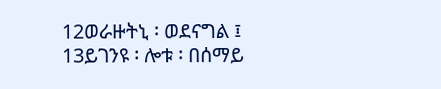12ወራዙትኒ ፡ ወደናግል ፤
13ይገንዩ ፡ ሎቱ ፡ በሰማይ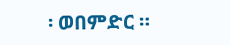፡ ወበምድር ።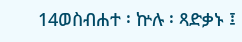14ወስብሐተ ፡ ኵሉ ፡ ጻድቃኑ ፤